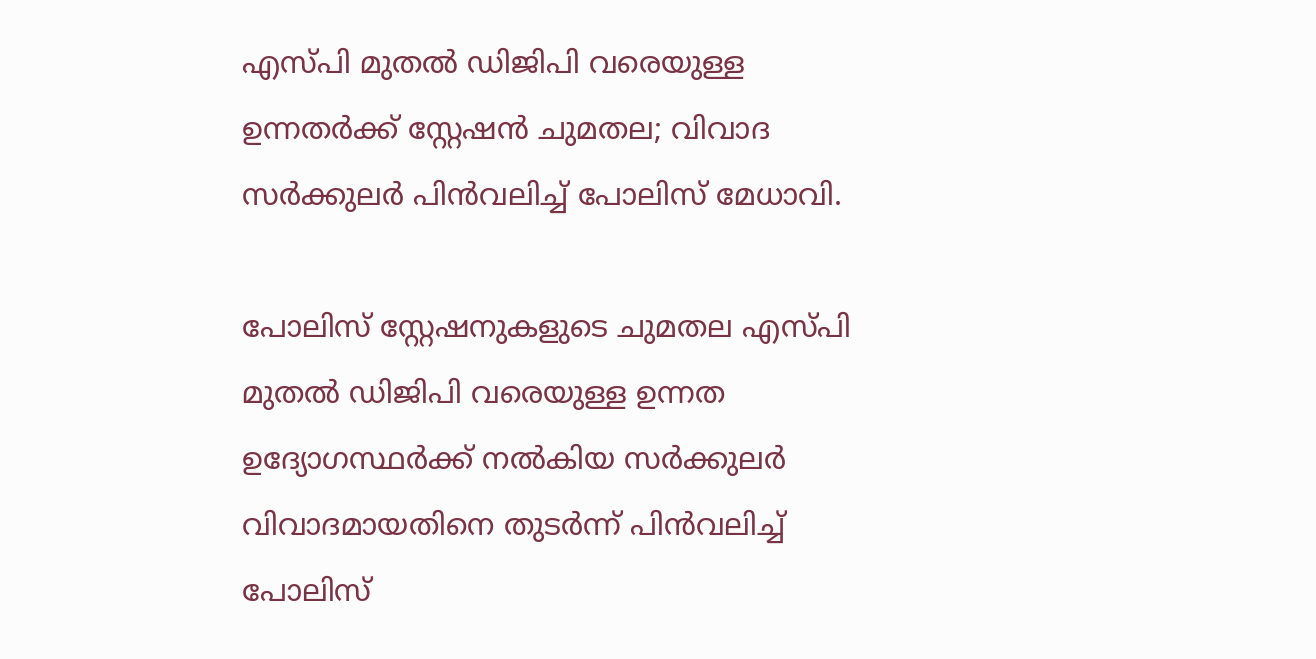എസ്പി മുതല്‍ ഡിജിപി വരെയുള്ള ഉന്നതര്‍ക്ക് സ്റ്റേഷന്‍ ചുമതല; വിവാദ സര്‍ക്കുലര്‍ പിന്‍വലിച്ച്‌ പോലിസ് മേധാവി.

പോലിസ് സ്റ്റേഷനുകളുടെ ചുമതല എസ്പി മുതല്‍ ഡിജിപി വരെയുള്ള ഉന്നത ഉദ്യോഗസ്ഥര്‍ക്ക് നല്‍കിയ സര്‍ക്കുലര്‍ വിവാദമായതിനെ തുടര്‍ന്ന് പിന്‍വലിച്ച്‌ പോലിസ്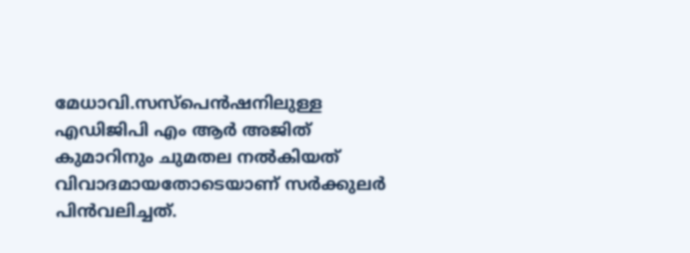മേധാവി.സസ്‌പെന്‍ഷനിലുള്ള എഡിജിപി എം ആര്‍ അജിത് കുമാറിനും ചുമതല നല്‍കിയത് വിവാദമായതോടെയാണ് സര്‍ക്കുലര്‍ പിന്‍വലിച്ചത്.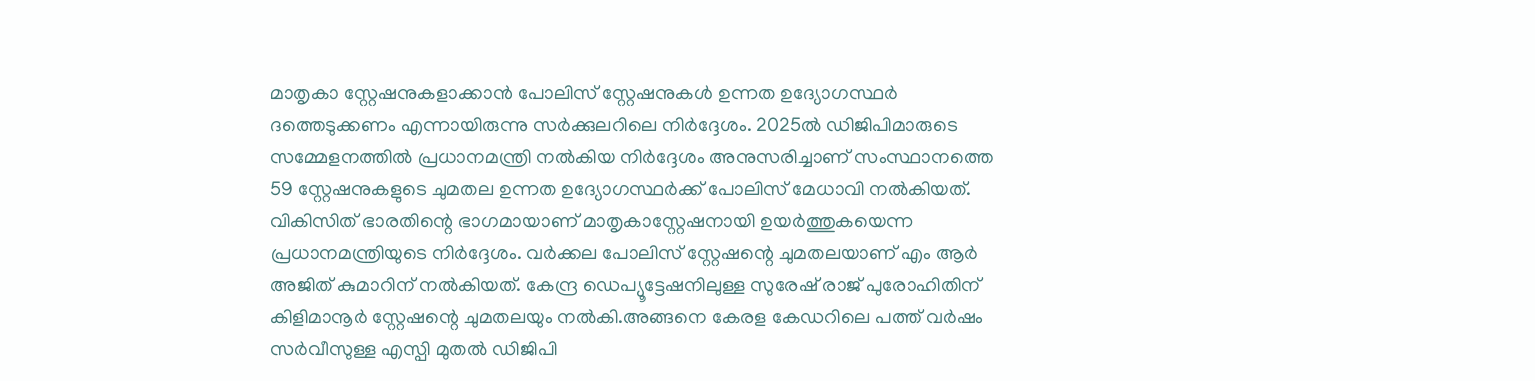മാതൃകാ സ്റ്റേഷനുകളാക്കാന്‍ പോലിസ് സ്റ്റേഷനുകള്‍ ഉന്നത ഉദ്യോഗസ്ഥര്‍ ദത്തെടുക്കണം എന്നായിരുന്നു സര്‍ക്കുലറിലെ നിര്‍ദ്ദേശം. 2025ല്‍ ഡിജിപിമാരുടെ സമ്മേളനത്തില്‍ പ്രധാനമന്ത്രി നല്‍കിയ നിര്‍ദ്ദേശം അനുസരിച്ചാണ് സംസ്ഥാനത്തെ 59 സ്റ്റേഷനുകളുടെ ചുമതല ഉന്നത ഉദ്യോഗസ്ഥര്‍ക്ക് പോലിസ് മേധാവി നല്‍കിയത്. വികിസിത് ഭാരതിന്റെ ഭാഗമായാണ് മാതൃകാസ്റ്റേഷനായി ഉയര്‍ത്തുകയെന്ന പ്രധാനമന്ത്രിയുടെ നിര്‍ദ്ദേശം. വര്‍ക്കല പോലിസ് സ്റ്റേഷന്റെ ചുമതലയാണ് എം ആര്‍ അജിത് കുമാറിന് നല്‍കിയത്. കേന്ദ്ര ഡെപ്യൂട്ടേഷനിലുള്ള സുരേഷ് രാജ് പുരോഹിതിന് കിളിമാനൂര്‍ സ്റ്റേഷന്റെ ചുമതലയും നല്‍കി.അങ്ങനെ കേരള കേഡറിലെ പത്ത് വര്‍ഷം സര്‍വീസുള്ള എസ്പി മുതല്‍ ഡിജിപി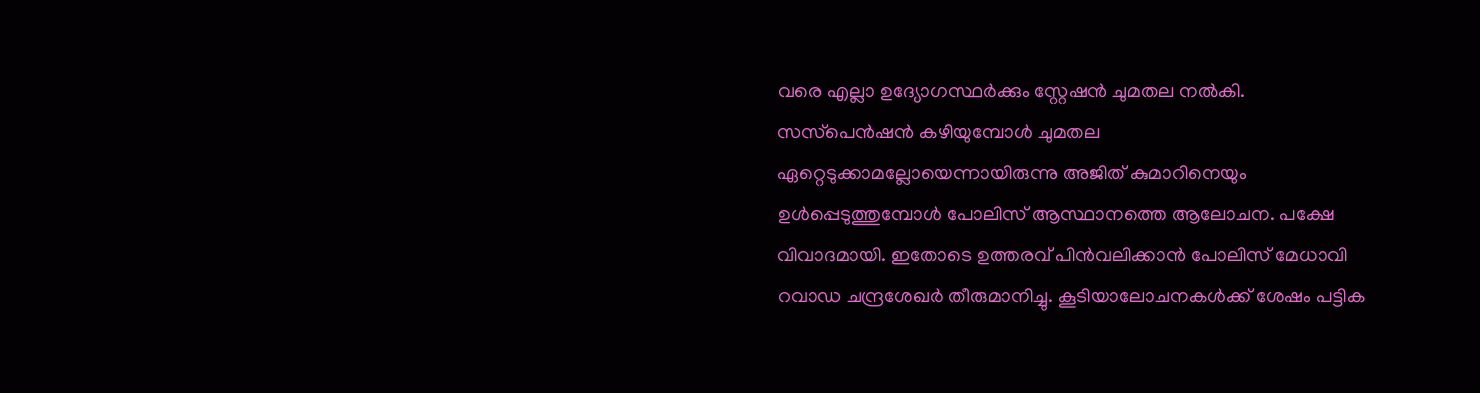വരെ എല്ലാ ഉദ്യോഗസ്ഥര്‍ക്കും സ്റ്റേഷന്‍ ചുമതല നല്‍കി. സസ്‌പെന്‍ഷന്‍ കഴിയുമ്പോള്‍ ചുമതല ഏറ്റെടുക്കാമല്ലോയെന്നായിരുന്നു അജിത് കുമാറിനെയും ഉള്‍പ്പെടുത്തുമ്പോള്‍ പോലിസ് ആസ്ഥാനത്തെ ആലോചന. പക്ഷേ വിവാദമായി. ഇതോടെ ഉത്തരവ് പിന്‍വലിക്കാന്‍ പോലിസ് മേധാവി റവാഡ ചന്ദ്രശേഖര്‍ തീരുമാനിച്ചു. കൂടിയാലോചനകള്‍ക്ക് ശേഷം പട്ടിക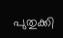പുതുക്കി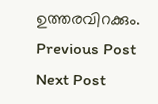ഉത്തരവിറക്കും.
Previous Post Next Post